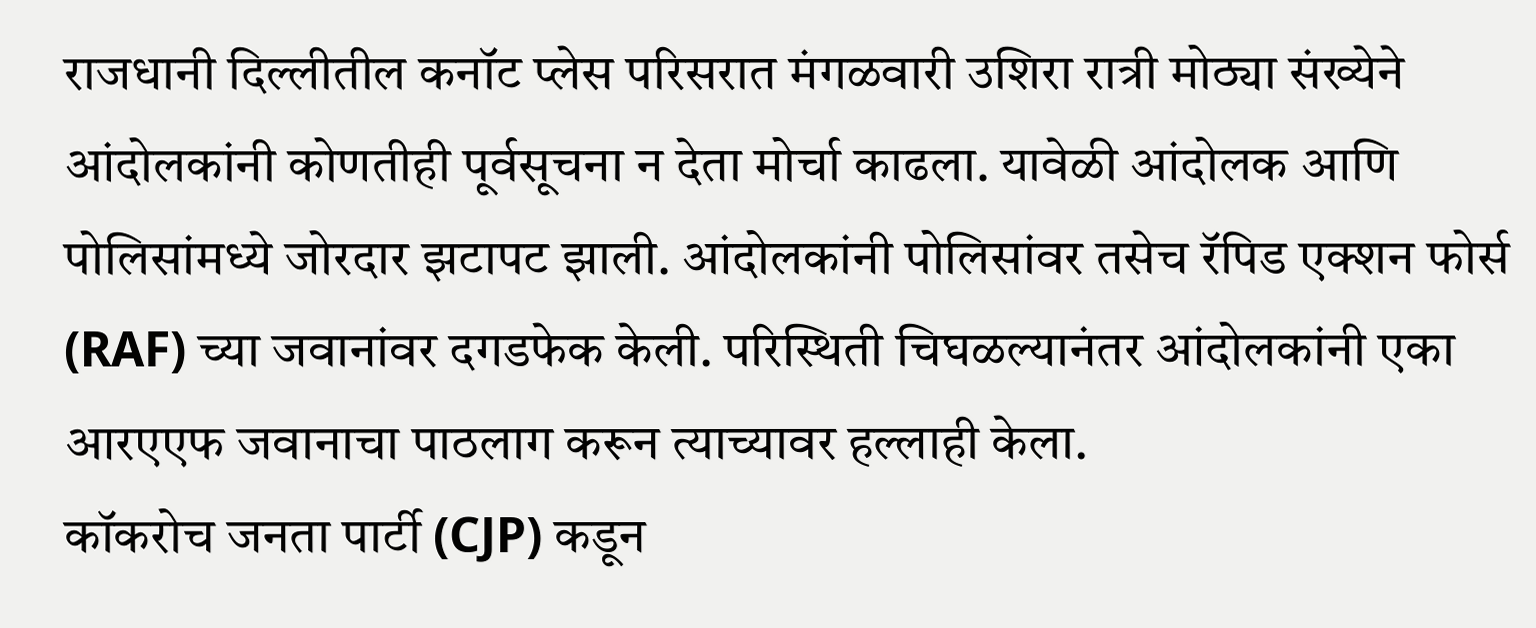राजधानी दिल्लीतील कनॉट प्लेस परिसरात मंगळवारी उशिरा रात्री मोठ्या संख्येने आंदोलकांनी कोणतीही पूर्वसूचना न देता मोर्चा काढला. यावेळी आंदोलक आणि पोलिसांमध्ये जोरदार झटापट झाली. आंदोलकांनी पोलिसांवर तसेच रॅपिड एक्शन फोर्स (RAF) च्या जवानांवर दगडफेक केली. परिस्थिती चिघळल्यानंतर आंदोलकांनी एका आरएएफ जवानाचा पाठलाग करून त्याच्यावर हल्लाही केला.
कॉकरोच जनता पार्टी (CJP) कडून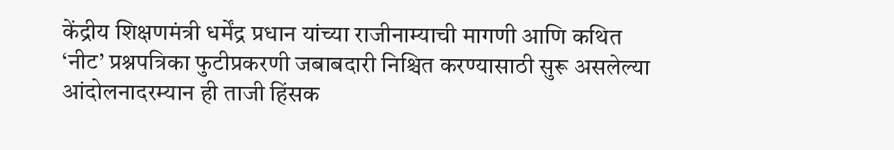केंद्रीय शिक्षणमंत्री धर्मेंद्र प्रधान यांच्या राजीनाम्याची मागणी आणि कथित ‘नीट’ प्रश्नपत्रिका फुटीप्रकरणी जबाबदारी निश्चित करण्यासाठी सुरू असलेल्या आंदोलनादरम्यान ही ताजी हिंसक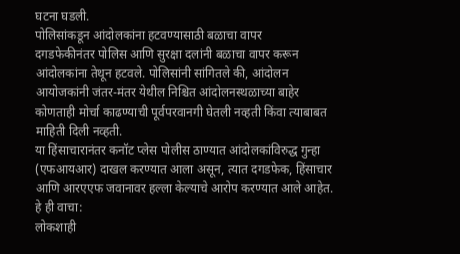घटना घडली.
पोलिसांकडून आंदोलकांना हटवण्यासाठी बळाचा वापर
दगडफेकीनंतर पोलिस आणि सुरक्षा दलांनी बळाचा वापर करून आंदोलकांना तेथून हटवले. पोलिसांनी सांगितले की, आंदोलन आयोजकांनी जंतर-मंतर येथील निश्चित आंदोलनस्थळाच्या बाहेर कोणताही मोर्चा काढण्याची पूर्वपरवानगी घेतली नव्हती किंवा त्याबाबत माहिती दिली नव्हती.
या हिंसाचारानंतर कनॉट प्लेस पोलीस ठाण्यात आंदोलकांविरुद्ध गुन्हा (एफआयआर) दाखल करण्यात आला असून, त्यात दगडफेक, हिंसाचार आणि आरएएफ जवानावर हल्ला केल्याचे आरोप करण्यात आले आहेत.
हे ही वाचा:
लोकशाही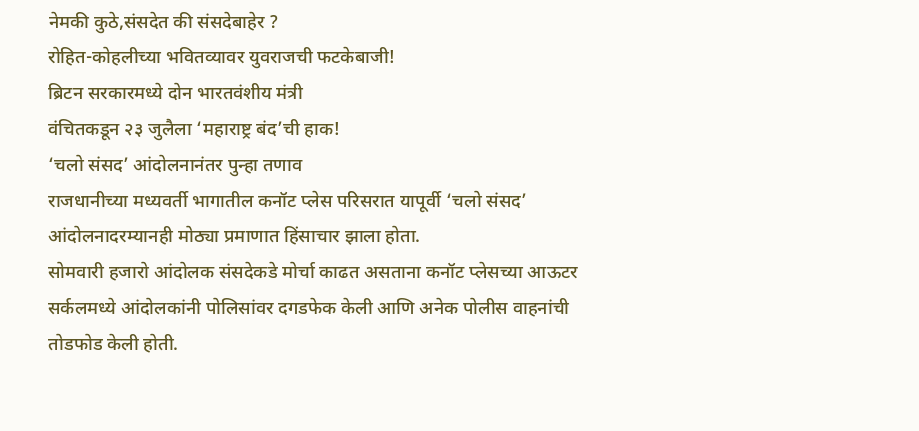नेमकी कुठे,संसदेत की संसदेबाहेर ?
रोहित-कोहलीच्या भवितव्यावर युवराजची फटकेबाजी!
ब्रिटन सरकारमध्ये दोन भारतवंशीय मंत्री
वंचितकडून २३ जुलैला ‘महाराष्ट्र बंद’ची हाक!
‘चलो संसद’ आंदोलनानंतर पुन्हा तणाव
राजधानीच्या मध्यवर्ती भागातील कनॉट प्लेस परिसरात यापूर्वी ‘चलो संसद’ आंदोलनादरम्यानही मोठ्या प्रमाणात हिंसाचार झाला होता.
सोमवारी हजारो आंदोलक संसदेकडे मोर्चा काढत असताना कनॉट प्लेसच्या आऊटर सर्कलमध्ये आंदोलकांनी पोलिसांवर दगडफेक केली आणि अनेक पोलीस वाहनांची तोडफोड केली होती.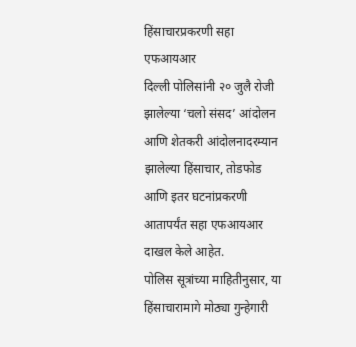हिंसाचारप्रकरणी सहा एफआयआर
दिल्ली पोलिसांनी २० जुलै रोजी झालेल्या ‘चलो संसद’ आंदोलन आणि शेतकरी आंदोलनादरम्यान झालेल्या हिंसाचार, तोडफोड आणि इतर घटनांप्रकरणी आतापर्यंत सहा एफआयआर दाखल केले आहेत.
पोलिस सूत्रांच्या माहितीनुसार, या हिंसाचारामागे मोठ्या गुन्हेगारी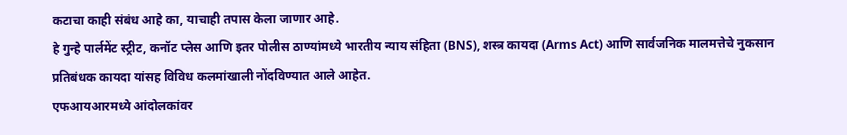कटाचा काही संबंध आहे का, याचाही तपास केला जाणार आहे.
हे गुन्हे पार्लमेंट स्ट्रीट, कनॉट प्लेस आणि इतर पोलीस ठाण्यांमध्ये भारतीय न्याय संहिता (BNS), शस्त्र कायदा (Arms Act) आणि सार्वजनिक मालमत्तेचे नुकसान प्रतिबंधक कायदा यांसह विविध कलमांखाली नोंदविण्यात आले आहेत.
एफआयआरमध्ये आंदोलकांवर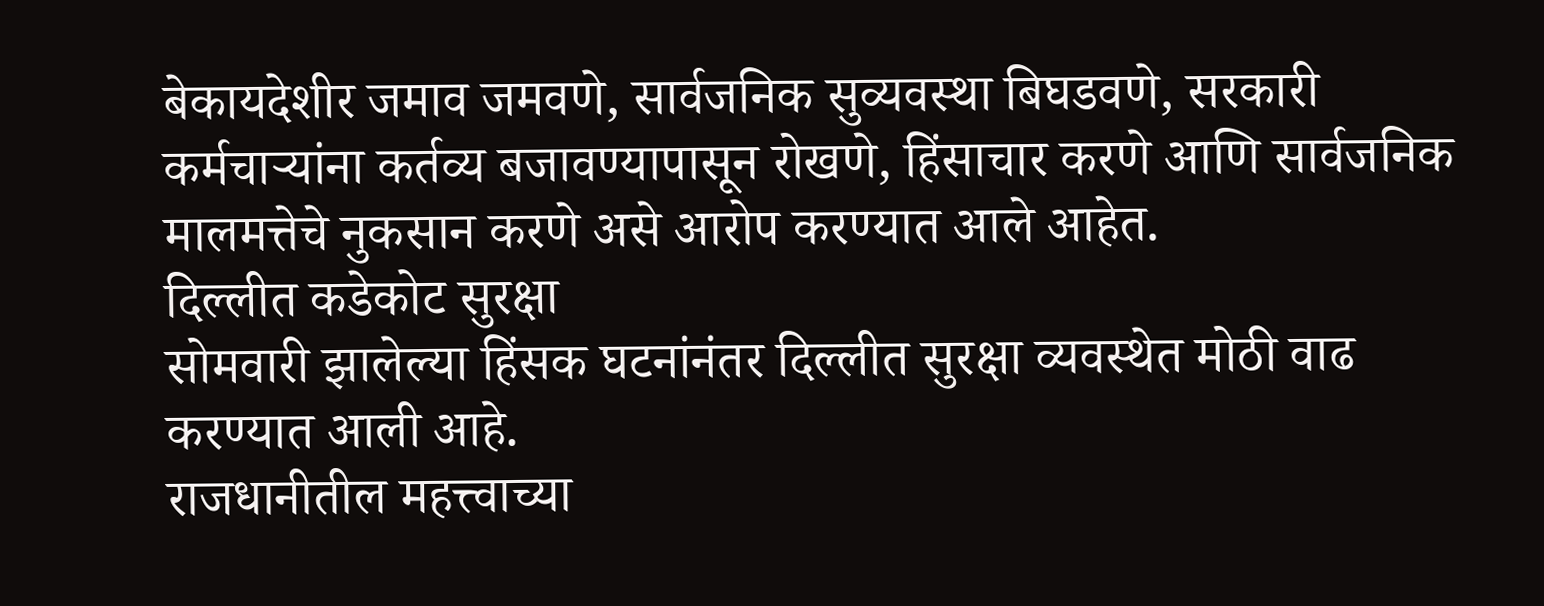बेकायदेशीर जमाव जमवणे, सार्वजनिक सुव्यवस्था बिघडवणे, सरकारी कर्मचाऱ्यांना कर्तव्य बजावण्यापासून रोखणे, हिंसाचार करणे आणि सार्वजनिक मालमत्तेचे नुकसान करणे असे आरोप करण्यात आले आहेत.
दिल्लीत कडेकोट सुरक्षा
सोमवारी झालेल्या हिंसक घटनांनंतर दिल्लीत सुरक्षा व्यवस्थेत मोठी वाढ करण्यात आली आहे.
राजधानीतील महत्त्वाच्या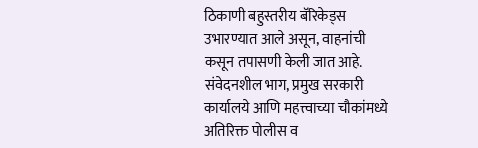ठिकाणी बहुस्तरीय बॅरिकेड्स उभारण्यात आले असून, वाहनांची कसून तपासणी केली जात आहे. संवेदनशील भाग, प्रमुख सरकारी कार्यालये आणि महत्त्वाच्या चौकांमध्ये अतिरिक्त पोलीस व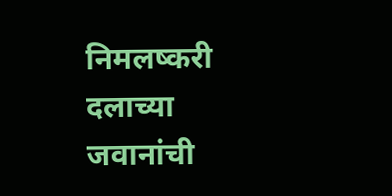निमलष्करी दलाच्या जवानांची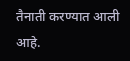तैनाती करण्यात आली आहे.